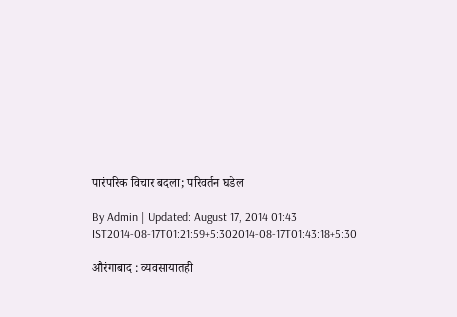पारंपरिक विचार बदला; परिवर्तन घडेल

By Admin | Updated: August 17, 2014 01:43 IST2014-08-17T01:21:59+5:302014-08-17T01:43:18+5:30

औरंगाबाद : व्यवसायातही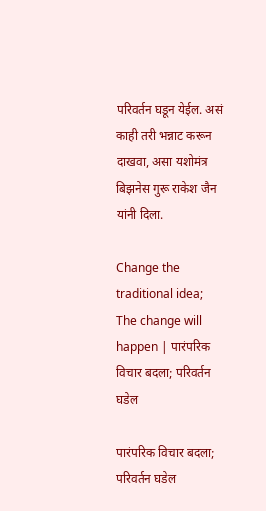परिवर्तन घडून येईल. असं काही तरी भन्नाट करून दाखवा, असा यशोमंत्र बिझनेस गुरू राकेश जैन यांनी दिला.

Change the traditional idea; The change will happen | पारंपरिक विचार बदला; परिवर्तन घडेल

पारंपरिक विचार बदला; परिवर्तन घडेल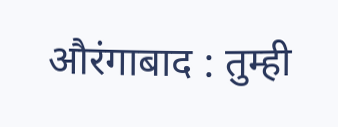औरंगाबाद : तुम्ही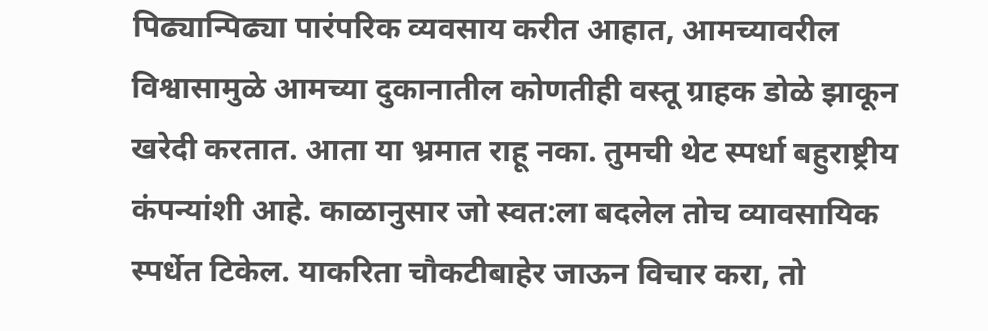पिढ्यान्पिढ्या पारंपरिक व्यवसाय करीत आहात, आमच्यावरील विश्वासामुळे आमच्या दुकानातील कोणतीही वस्तू ग्राहक डोळे झाकून खरेदी करतात. आता या भ्रमात राहू नका. तुमची थेट स्पर्धा बहुराष्ट्रीय कंपन्यांशी आहे. काळानुसार जो स्वत:ला बदलेल तोच व्यावसायिक स्पर्धेत टिकेल. याकरिता चौकटीबाहेर जाऊन विचार करा, तो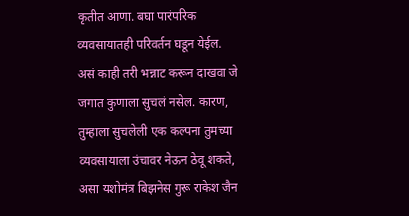कृतीत आणा. बघा पारंपरिक व्यवसायातही परिवर्तन घडून येईल. असं काही तरी भन्नाट करून दाखवा जे जगात कुणाला सुचलं नसेल. कारण, तुम्हाला सुचलेली एक कल्पना तुमच्या व्यवसायाला उंचावर नेऊन ठेवू शकते, असा यशोमंत्र बिझनेस गुरू राकेश जैन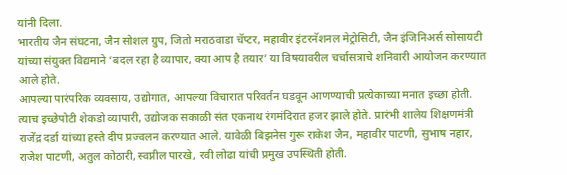यांनी दिला.
भारतीय जैन संघटना, जैन सोशल ग्रुप, जितो मराठवाडा चॅप्टर, महावीर इंटरनॅशनल मेट्रोसिटी, जैन इंजिनिअर्स सोसायटी यांच्या संयुक्त विद्यमाने ‘बदल रहा है व्यापार, क्या आप है तयार’ या विषयावरील चर्चासत्राचे शनिवारी आयोजन करण्यात आले होते.
आपल्या पारंपरिक व्यवसाय, उद्योगात, आपल्या विचारात परिवर्तन घडवून आणण्याची प्रत्येकाच्या मनात इच्छा होती. त्याच इच्छेपोटी शेकडो व्यापारी, उद्योजक सकाळी संत एकनाथ रंगमंदिरात हजर झाले होते. प्रारंभी शालेय शिक्षणमंत्री राजेंद्र दर्डा यांच्या हस्ते दीप प्रज्वलन करण्यात आले. यावेळी बिझनेस गुरू राकेश जैन, महावीर पाटणी, सुभाष नहार, राजेश पाटणी, अतुल कोठारी, स्वप्नील पारखे, रवी लोढा यांची प्रमुख उपस्थिती होती.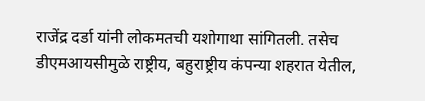राजेंद्र दर्डा यांनी लोकमतची यशोगाथा सांगितली. तसेच डीएमआयसीमुळे राष्ट्रीय, बहुराष्ट्रीय कंपन्या शहरात येतील,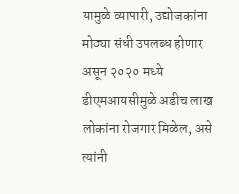यामुळे व्यापारी, उद्योजकांना मोठ्या संधी उपलब्ध होणार असून २०२० मध्ये डीएमआयसीमुळे अडीच लाख लोकांना रोजगार मिळेल, असे त्यांनी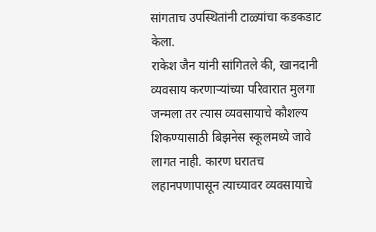सांगताच उपस्थितांनी टाळ्यांचा कडकडाट केला.
राकेश जैन यांनी सांगितले की, खानदानी व्यवसाय करणाऱ्यांच्या परिवारात मुलगा जन्मला तर त्यास व्यवसायाचे कौशल्य शिकण्यासाठी बिझनेस स्कूलमध्ये जावे लागत नाही. कारण घरातच लहानपणापासून त्याच्यावर व्यवसायाचे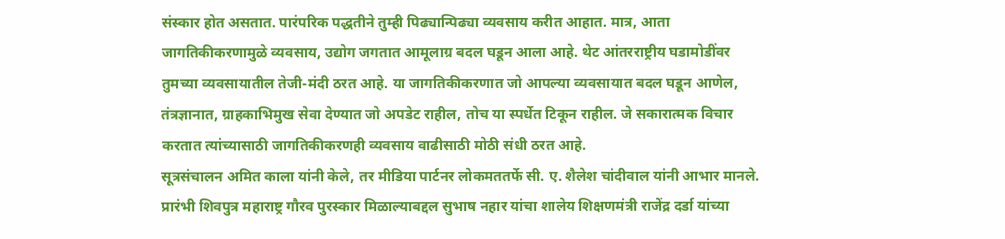संस्कार होत असतात. पारंपरिक पद्धतीने तुम्ही पिढ्यान्पिढ्या व्यवसाय करीत आहात. मात्र, आता जागतिकीकरणामुळे व्यवसाय, उद्योग जगतात आमूलाग्र बदल घडून आला आहे. थेट आंतरराष्ट्रीय घडामोडींवर तुमच्या व्यवसायातील तेजी-मंदी ठरत आहे. या जागतिकीकरणात जो आपल्या व्यवसायात बदल घडून आणेल, तंत्रज्ञानात, ग्राहकाभिमुख सेवा देण्यात जो अपडेट राहील, तोच या स्पर्धेत टिकून राहील. जे सकारात्मक विचार करतात त्यांच्यासाठी जागतिकीकरणही व्यवसाय वाढीसाठी मोठी संधी ठरत आहे.
सूत्रसंचालन अमित काला यांनी केले, तर मीडिया पार्टनर लोकमततर्फे सी. ए. शैलेश चांदीवाल यांनी आभार मानले.
प्रारंभी शिवपुत्र महाराष्ट्र गौरव पुरस्कार मिळाल्याबद्दल सुभाष नहार यांचा शालेय शिक्षणमंत्री राजेंद्र दर्डा यांच्या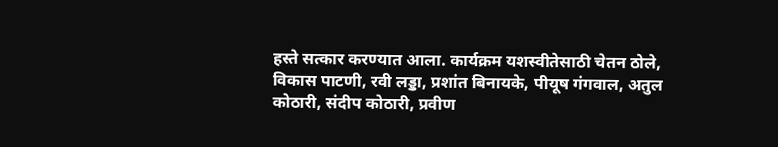हस्ते सत्कार करण्यात आला. कार्यक्रम यशस्वीतेसाठी चेतन ठोले, विकास पाटणी, रवी लड्डा, प्रशांत बिनायके, पीयूष गंगवाल, अतुल कोठारी, संदीप कोठारी, प्रवीण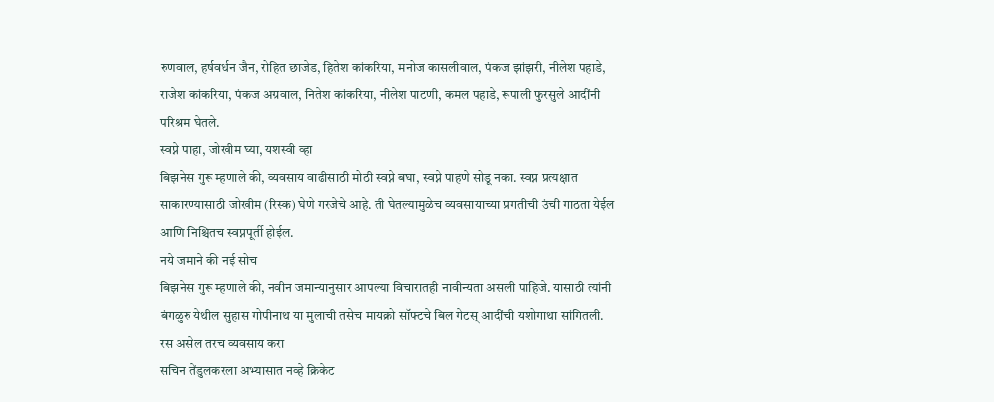रुणवाल, हर्षवर्धन जैन, रोहित छाजेड, हितेश कांकरिया, मनोज कासलीवाल, पंकज झांझरी, नीलेश पहाडे, राजेश कांकरिया, पंकज अग्रवाल, नितेश कांकरिया, नीलेश पाटणी, कमल पहाडे, रूपाली फुरसुले आदींनी परिश्रम घेतले.
स्वप्ने पाहा, जोखीम घ्या, यशस्वी व्हा
बिझनेस गुरू म्हणाले की, व्यवसाय वाढीसाठी मोठी स्वप्ने बघा, स्वप्ने पाहणे सोडू नका. स्वप्न प्रत्यक्षात साकारण्यासाठी जोखीम (रिस्क) घेणे गरजेचे आहे. ती घेतल्यामुळेच व्यवसायाच्या प्रगतीची उंची गाठता येईल आणि निश्चितच स्वप्नपूर्ती होईल.
नये जमाने की नई सोच
बिझनेस गुरू म्हणाले की, नवीन जमान्यानुसार आपल्या विचारातही नावीन्यता असली पाहिजे. यासाठी त्यांनी बंगळुरु येथील सुहास गोपीनाथ या मुलाची तसेच मायक्रो सॉफ्टचे बिल गेटस् आदींची यशोगाथा सांगितली.
रस असेल तरच व्यवसाय करा
सचिन तेंडुलकरला अभ्यासात नव्हे क्रिकेट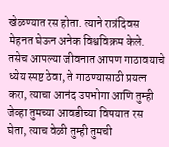खेळण्यात रस होता. त्याने रात्रंदिवस मेहनत घेऊन अनेक विश्वविक्रम केले. तसेच आपल्या जीवनात आपण गाठावयाचे ध्येय स्पष्ट ठेवा, ते गाठण्यासाठी प्रयत्न करा, त्याचा आनंद उपभोगा आणि तुम्ही जेव्हा तुमच्या आवडीच्या विषयात रस घेता, त्याच वेळी तुम्ही तुमची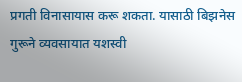प्रगती विनासायास करू शकता. यासाठी बिझनेस गुरूने व्यवसायात यशस्वी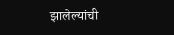झालेल्यांची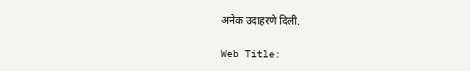अनेक उदाहरणे दिली.

Web Title: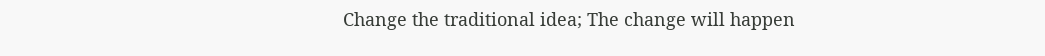Change the traditional idea; The change will happen